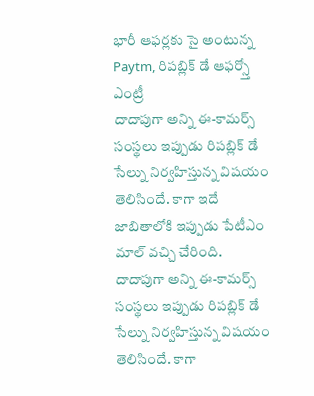భారీ ఆఫర్లకు సై అంటున్న Paytm, రిపబ్లిక్ డే ఆఫర్స్తో ఎంట్రీ
దాదాపుగా అన్ని ఈ-కామర్స్ సంస్థలు ఇప్పుడు రిపబ్లిక్ డే సేల్ను నిర్వహిస్తున్న విషయం తెలిసిందే. కాగా ఇదే జాబితాలోకి ఇప్పుడు పేటీఎం మాల్ వచ్చి చేరింది.
దాదాపుగా అన్ని ఈ-కామర్స్ సంస్థలు ఇప్పుడు రిపబ్లిక్ డే సేల్ను నిర్వహిస్తున్న విషయం తెలిసిందే. కాగా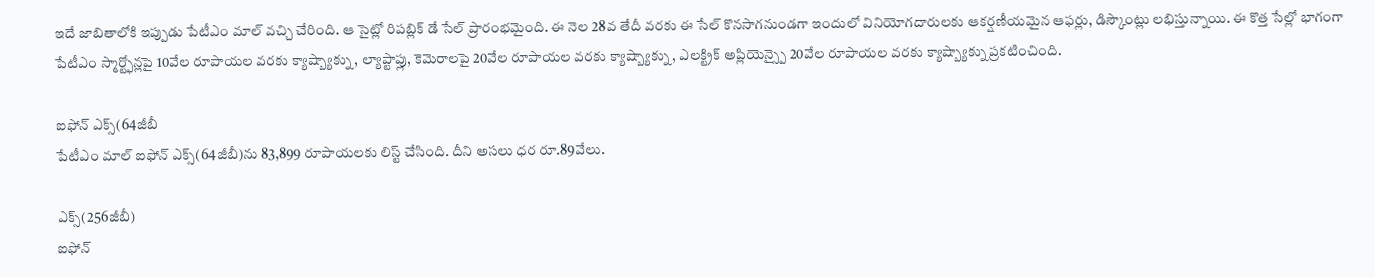ఇదే జాబితాలోకి ఇప్పుడు పేటీఎం మాల్ వచ్చి చేరింది. ఆ సైట్లో రిపబ్లిక్ డే సేల్ ప్రారంభమైంది. ఈ నెల 28వ తేదీ వరకు ఈ సేల్ కొనసాగనుండగా ఇందులో వినియోగదారులకు ఆకర్షణీయమైన ఆఫర్లు, డిస్కౌంట్లు లభిస్తున్నాయి. ఈ కొత్త సేల్లో భాగంగా పేటీఎం స్మార్ట్ఫోన్లపై 10వేల రూపాయల వరకు క్యాష్బ్యాక్ను, ల్యాప్టాప్లు, కెమెరాలపై 20వేల రూపాయల వరకు క్యాష్బ్యాక్ను, ఎలక్ట్రిక్ అప్లియెన్స్పై 20వేల రూపాయల వరకు క్యాష్బ్యాక్ను ప్రకటించింది.

ఐఫోన్ ఎక్స్(64జీబీ
పేటీఎం మాల్ ఐఫోన్ ఎక్స్(64జీబీ)ను 83,899 రూపాయలకు లిస్ట్ చేసింది. దీని అసలు ధర రూ.89వేలు.

ఎక్స్(256జీబీ)
ఐఫోన్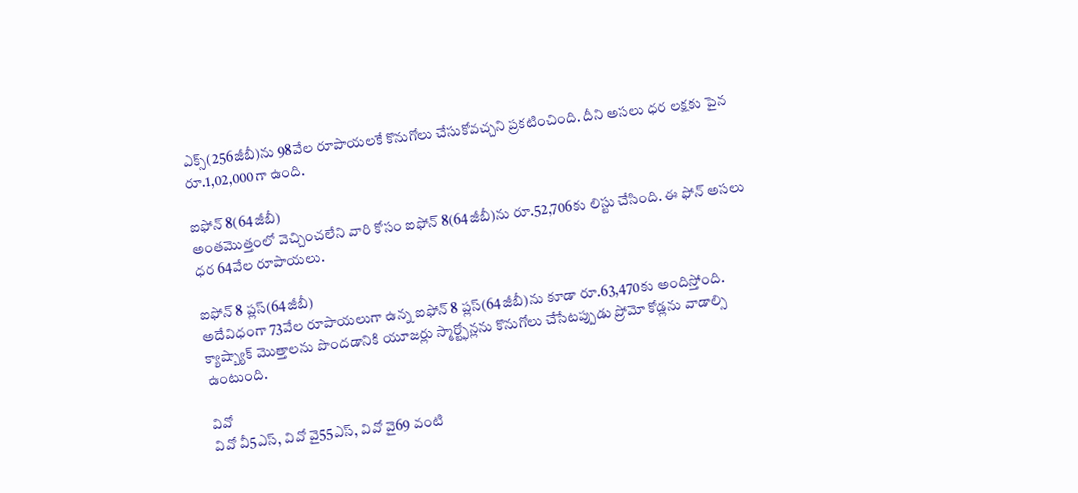ఎక్స్(256జీబీ)ను 98వేల రూపాయలకే కొనుగోలు చేసుకోవచ్చని ప్రకటించింది. దీని అసలు ధర లక్షకు పైన రూ.1,02,000గా ఉంది.

ఐఫోన్ 8(64జీబీ)
అంతమొత్తంలో వెచ్చించలేని వారి కోసం ఐఫోన్ 8(64జీబీ)ను రూ.52,706కు లిస్టు చేసింది. ఈ ఫోన్ అసలు ధర 64వేల రూపాయలు.

ఐఫోన్ 8 ప్లస్(64జీబీ)
అదేవిధంగా 73వేల రూపాయలుగా ఉన్న ఐఫోన్ 8 ప్లస్(64జీబీ)ను కూడా రూ.63,470కు అందిస్తోంది. క్యాష్బ్యాక్ మొత్తాలను పొందడానికి యూజర్లు స్మార్ట్ఫోన్లను కొనుగోలు చేసేటప్పుడు ప్రోమో కోడ్లను వాడాల్సి ఉంటుంది.

వివో
వివో వీ5ఎస్, వివో వై55ఎస్, వివో వై69 వంటి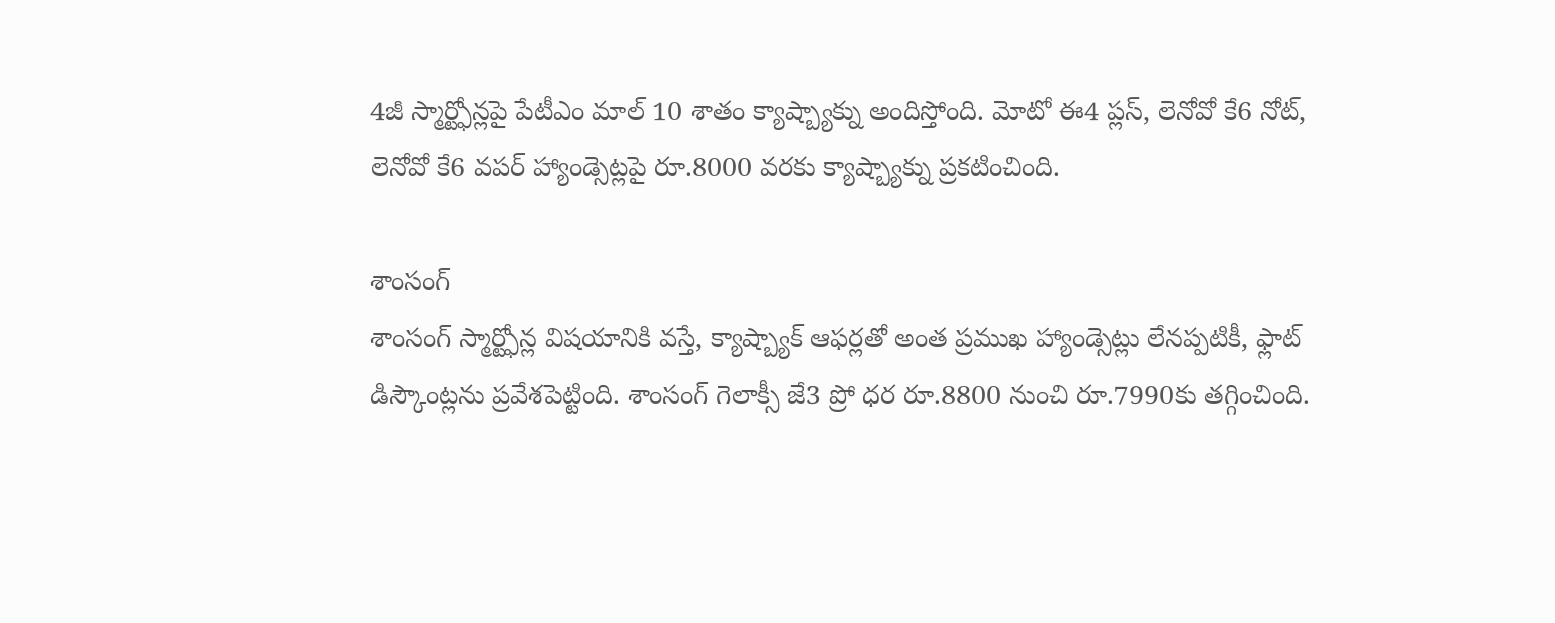4జీ స్మార్ట్ఫోన్లపై పేటీఎం మాల్ 10 శాతం క్యాష్బ్యాక్ను అందిస్తోంది. మోటో ఈ4 ప్లస్, లెనోవో కే6 నోట్, లెనోవో కే6 వపర్ హ్యాండ్సెట్లపై రూ.8000 వరకు క్యాష్బ్యాక్ను ప్రకటించింది.

శాంసంగ్
శాంసంగ్ స్మార్ట్ఫోన్ల విషయానికి వస్తే, క్యాష్బ్యాక్ ఆఫర్లతో అంత ప్రముఖ హ్యాండ్సెట్లు లేనప్పటికీ, ఫ్లాట్ డిస్కౌంట్లను ప్రవేశపెట్టింది. శాంసంగ్ గెలాక్సీ జే3 ప్రో ధర రూ.8800 నుంచి రూ.7990కు తగ్గించింది.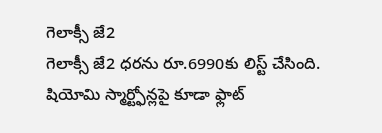గెలాక్సీ జే2
గెలాక్సీ జే2 ధరను రూ.6990కు లిస్ట్ చేసింది. షియోమి స్మార్ట్ఫోన్లపై కూడా ఫ్లాట్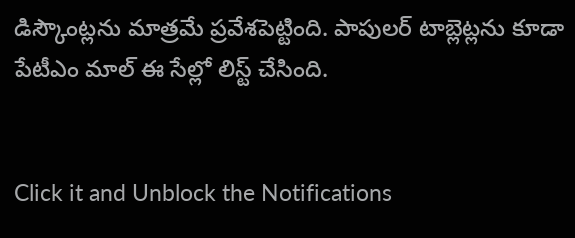డిస్కౌంట్లను మాత్రమే ప్రవేశపెట్టింది. పాపులర్ టాబ్లెట్లను కూడా పేటీఎం మాల్ ఈ సేల్లో లిస్ట్ చేసింది.


Click it and Unblock the Notifications